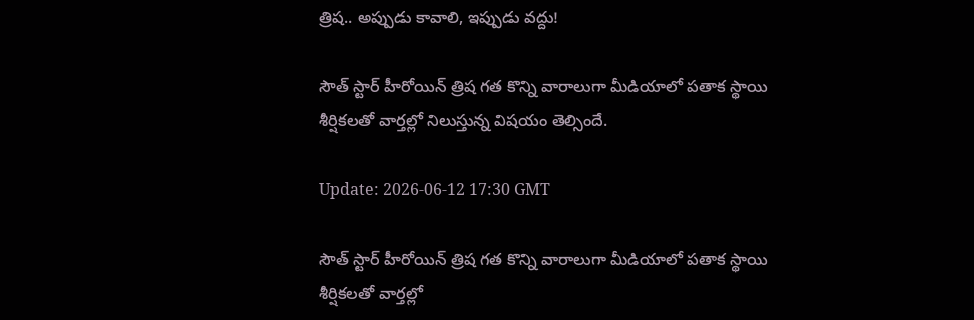త్రిష.. అప్పుడు కావాలి, ఇప్పుడు వద్దు!

సౌత్‌ స్టార్‌ హీరోయిన్‌ త్రిష గత కొన్ని వారాలుగా మీడియాలో పతాక స్థాయి శీర్షికలతో వార్తల్లో నిలుస్తున్న విషయం తెల్సిందే.

Update: 2026-06-12 17:30 GMT

సౌత్‌ స్టార్‌ హీరోయిన్‌ త్రిష గత కొన్ని వారాలుగా మీడియాలో పతాక స్థాయి శీర్షికలతో వార్తల్లో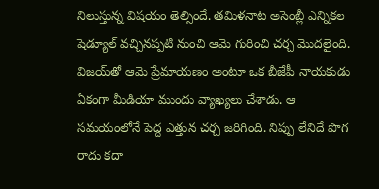నిలుస్తున్న విషయం తెల్సిందే. తమిళనాట అసెంబ్లీ ఎన్నికల షెడ్యూల్‌ వచ్చినప్పటి నుంచి ఆమె గురించి చర్చ మొదలైంది. విజయ్‌తో ఆమె ప్రేమాయణం అంటూ ఒక బీజేపీ నాయకుడు ఏకంగా మీడియా ముందు వ్యాఖ్యలు చేశాడు. ఆ సమయంలోనే పెద్ద ఎత్తున చర్చ జరిగింది. నిప్పు లేనిదే పొగ రాదు కదా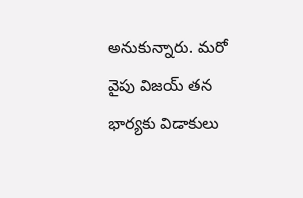అనుకున్నారు. మరో వైపు విజయ్ తన భార్యకు విడాకులు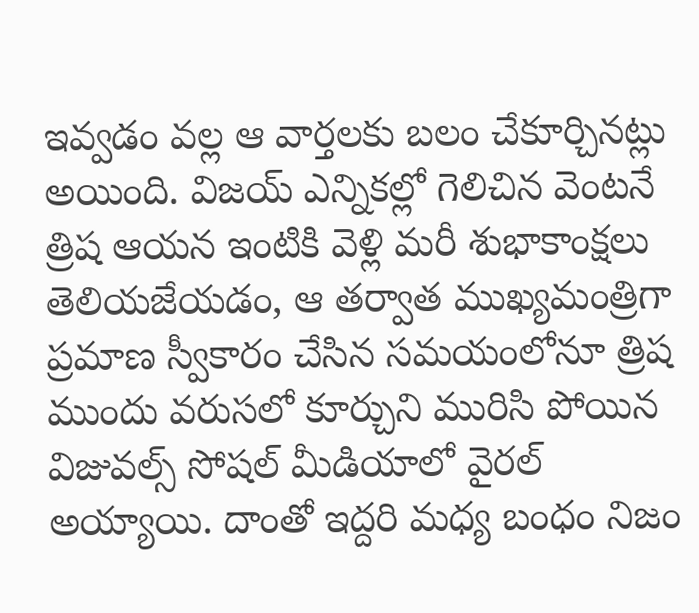ఇవ్వడం వల్ల ఆ వార్తలకు బలం చేకూర్చినట్లు అయింది. విజయ్ ఎన్నికల్లో గెలిచిన వెంటనే త్రిష ఆయన ఇంటికి వెళ్లి మరీ శుభాకాంక్షలు తెలియజేయడం, ఆ తర్వాత ముఖ్యమంత్రిగా ప్రమాణ స్వీకారం చేసిన సమయంలోనూ త్రిష ముందు వరుసలో కూర్చుని మురిసి పోయిన విజువల్స్‌ సోషల్‌ మీడియాలో వైరల్‌ అయ్యాయి. దాంతో ఇద్దరి మధ్య బంధం నిజం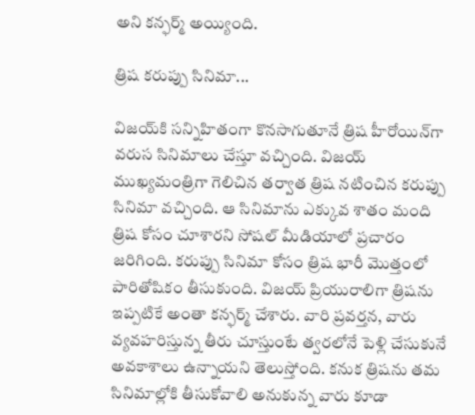అని కన్ఫర్మ్‌ అయ్యింది.

త్రిష కరుప్పు సినిమా...

విజయ్‌కి సన్నిహితంగా కొనసాగుతూనే త్రిష హీరోయిన్‌గా వరుస సినిమాలు చేస్తూ వచ్చింది. విజయ్ ముఖ్యమంత్రిగా గెలిచిన తర్వాత త్రిష నటించిన కరుప్పు సినిమా వచ్చింది. ఆ సినిమాను ఎక్కువ శాతం మంది త్రిష కోసం చూశారని సోషల్‌ మీడియాలో ప్రచారం జరిగింది. కరుప్పు సినిమా కోసం త్రిష భారీ మొత్తంలో పారితోషికం తీసుకుంది. విజయ్‌ ప్రియురాలిగా త్రిషను ఇప్పటికే అంతా కన్ఫర్మ్‌ చేశారు. వారి ప్రవర్తన, వారు వ్యవహరిస్తున్న తీరు చూస్తుంటే త్వరలోనే పెళ్లి చేసుకునే అవకాశాలు ఉన్నాయని తెలుస్తోంది. కనుక త్రిషను తమ సినిమాల్లోకి తీసుకోవాలి అనుకున్న వారు కూడా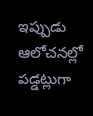ఇప్పుడు ఆలోచనల్లో పడ్డట్లుగా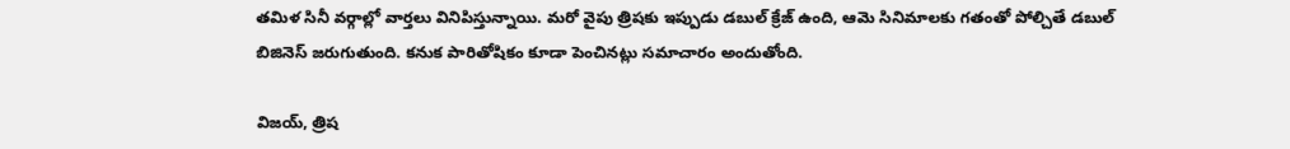తమిళ సినీ వర్గాల్లో వార్తలు వినిపిస్తున్నాయి. మరో వైపు త్రిషకు ఇప్పుడు డబుల్‌ క్రేజ్‌ ఉంది, ఆమె సినిమాలకు గతంతో పోల్చితే డబుల్‌ బిజినెస్ జరుగుతుంది. కనుక పారితోషికం కూడా పెంచినట్లు సమాచారం అందుతోంది.

విజయ్‌, త్రిష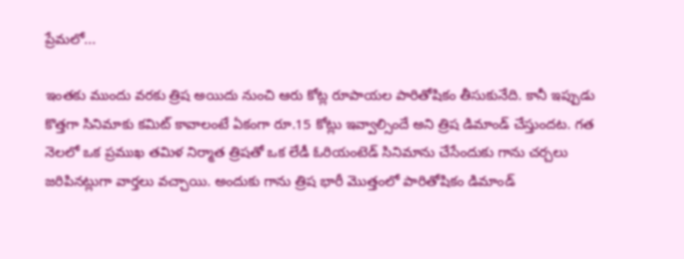ప్రేమలో...

ఇంతకు ముందు వరకు త్రిష అయిదు నుంచి ఆరు కోట్ల రూపాయల పారితోషికం తీసుకునేది. కానీ ఇప్పుడు కొత్తగా సినిమాకు కమిట్‌ కావాలంటే ఏకంగా రూ.15 కోట్లు ఇవ్వాల్సిందే అని త్రిష డిమాండ్‌ చేస్తుందట. గత నెలలో ఒక ప్రముఖ తమిళ నిర్మాత త్రిషతో ఒక లేడీ ఓరియంటెడ్‌ సినిమాను చేసేందుకు గాను చర్చలు జరిపినట్లుగా వార్తలు వచ్చాయి. అందుకు గాను త్రిష భారీ మొత్తంలో పారితోషికం డిమాండ్‌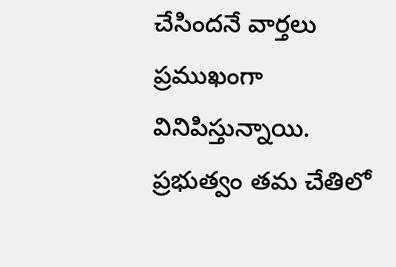చేసిందనే వార్తలు ప్రముఖంగా వినిపిస్తున్నాయి. ప్రభుత్వం తమ చేతిలో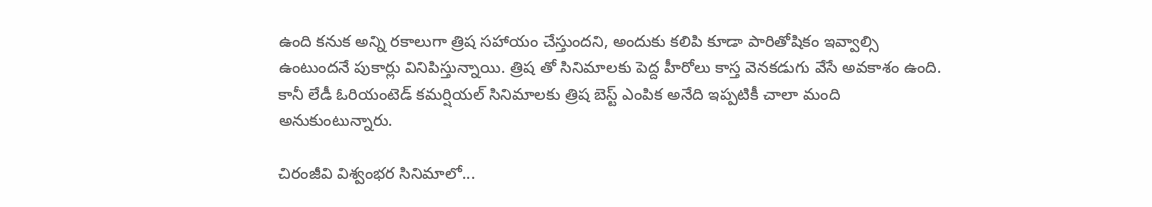ఉంది కనుక అన్ని రకాలుగా త్రిష సహాయం చేస్తుందని, అందుకు కలిపి కూడా పారితోషికం ఇవ్వాల్సి ఉంటుందనే పుకార్లు వినిపిస్తున్నాయి. త్రిష తో సినిమాలకు పెద్ద హీరోలు కాస్త వెనకడుగు వేసే అవకాశం ఉంది. కానీ లేడీ ఓరియంటెడ్‌ కమర్షియల్‌ సినిమాలకు త్రిష బెస్ట్‌ ఎంపిక అనేది ఇప్పటికీ చాలా మంది అనుకుంటున్నారు.

చిరంజీవి విశ్వంభర సినిమాలో...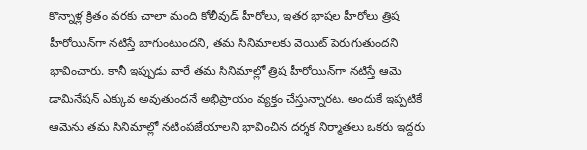కొన్నాళ్ల క్రితం వరకు చాలా మంది కోలీవుడ్‌ హీరోలు, ఇతర భాషల హీరోలు త్రిష హీరోయిన్‌గా నటిస్తే బాగుంటుందని, తమ సినిమాలకు వెయిట్‌ పెరుగుతుందని భావించారు. కానీ ఇప్పుడు వారే తమ సినిమాల్లో త్రిష హీరోయిన్‌గా నటిస్తే ఆమె డామినేషన్‌ ఎక్కువ అవుతుందనే అభిప్రాయం వ్యక్తం చేస్తున్నారట. అందుకే ఇప్పటికే ఆమెను తమ సినిమాల్లో నటింపజేయాలని భావించిన దర్శక నిర్మాతలు ఒకరు ఇద్దరు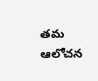తమ ఆలోచన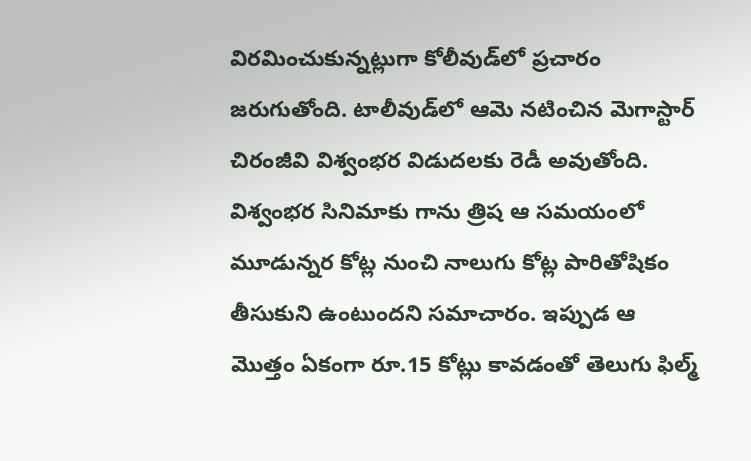విరమించుకున్నట్లుగా కోలీవుడ్‌లో ప్రచారం జరుగుతోంది. టాలీవుడ్‌లో ఆమె నటించిన మెగాస్టార్‌ చిరంజీవి విశ్వంభర విడుదలకు రెడీ అవుతోంది. విశ్వంభర సినిమాకు గాను త్రిష ఆ సమయంలో మూడున్నర కోట్ల నుంచి నాలుగు కోట్ల పారితోషికం తీసుకుని ఉంటుందని సమాచారం. ఇప్పుడ ఆ మొత్తం ఏకంగా రూ.15 కోట్లు కావడంతో తెలుగు ఫిల్మ్‌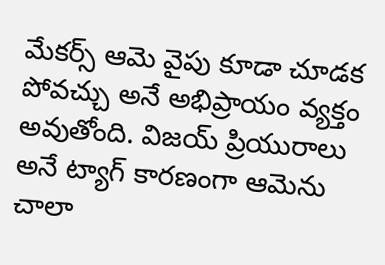మేకర్స్‌ ఆమె వైపు కూడా చూడక పోవచ్చు అనే అభిప్రాయం వ్యక్తం అవుతోంది. విజయ్‌ ప్రియురాలు అనే ట్యాగ్‌ కారణంగా ఆమెను చాలా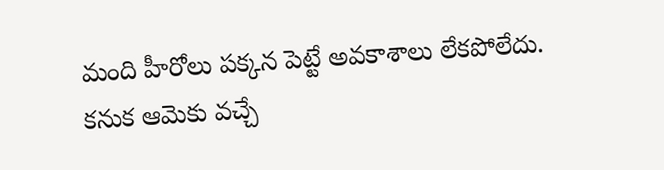మంది హీరోలు పక్కన పెట్టే అవకాశాలు లేకపోలేదు. కనుక ఆమెకు వచ్చే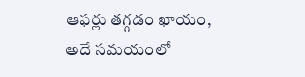ఆఫర్లు తగ్గడం ఖాయం, అదే సమయంలో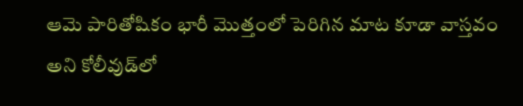ఆమె పారితోషికం భారీ మొత్తంలో పెరిగిన మాట కూడా వాస్తవం అని కోలీవుడ్‌లో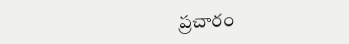ప్రచారం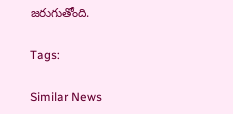జరుగుతోంది.

Tags:

Similar News